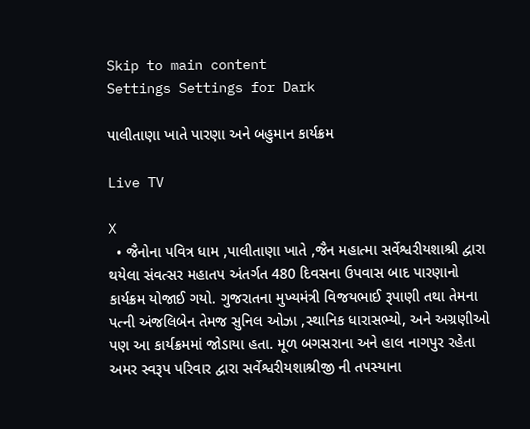Skip to main content
Settings Settings for Dark

પાલીતાણા ખાતે પારણા અને બહુમાન કાર્યક્રમ

Live TV

X
  • જૈનોના પવિત્ર ધામ ,પાલીતાણા ખાતે ,જૈન મહાત્મા સર્વેશ્વરીયશાશ્રી દ્વારા થયેલા સંવત્સર મહાતપ અંતર્ગત 480 દિવસના ઉપવાસ બાદ પારણાનો કાર્યક્રમ યોજાઈ ગયો. ગુજરાતના મુખ્યમંત્રી વિજયભાઈ રૂપાણી તથા તેમના પત્ની અંજલિબેન તેમજ સુનિલ ઓઝા ,સ્થાનિક ધારાસભ્યો, અને અગ્રણીઓ પણ આ કાર્યક્રમમાં જોડાયા હતા. મૂળ બગસરાના અને હાલ નાગપુર રહેતા અમર સ્વરૂપ પરિવાર દ્વારા સર્વેશ્વરીયશાશ્રીજી ની તપસ્યાના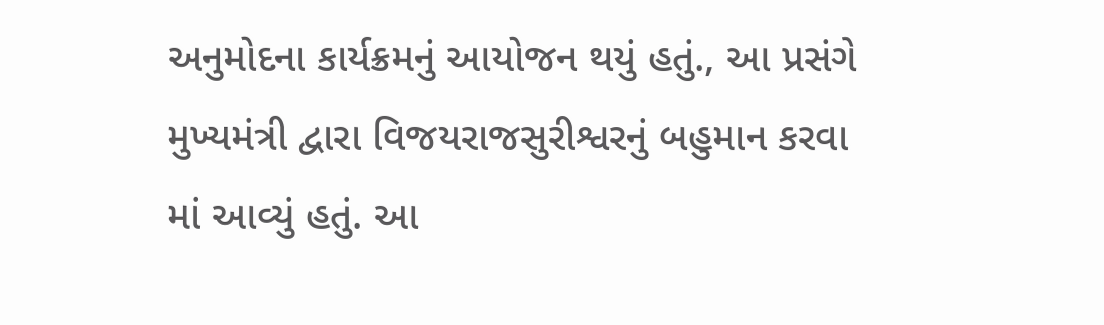અનુમોદના કાર્યક્રમનું આયોજન થયું હતું., આ પ્રસંગે મુખ્યમંત્રી દ્વારા વિજયરાજસુરીશ્વરનું બહુમાન કરવા માં આવ્યું હતું. આ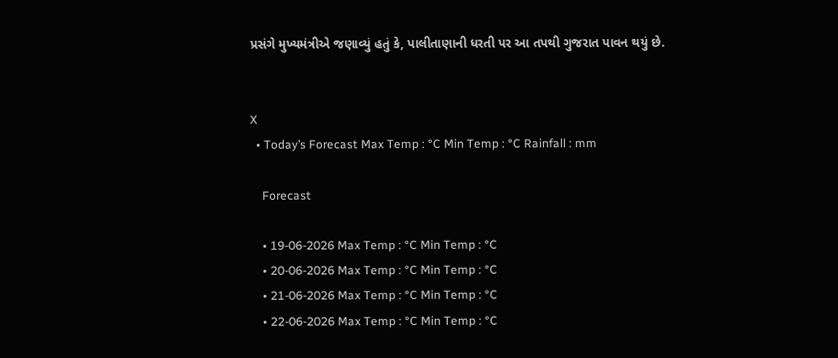પ્રસંગે મુખ્યમંત્રીએ જણાવ્યું હતું કે, પાલીતાણાની ધરતી પર આ તપથી ગુજરાત પાવન થયું છે.


X
  • Today’s Forecast Max Temp : °C Min Temp : °C Rainfall : mm

    Forecast

    • 19-06-2026 Max Temp : °C Min Temp : °C
    • 20-06-2026 Max Temp : °C Min Temp : °C
    • 21-06-2026 Max Temp : °C Min Temp : °C
    • 22-06-2026 Max Temp : °C Min Temp : °C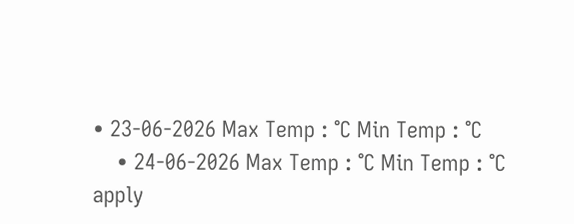• 23-06-2026 Max Temp : °C Min Temp : °C
    • 24-06-2026 Max Temp : °C Min Temp : °C
apply